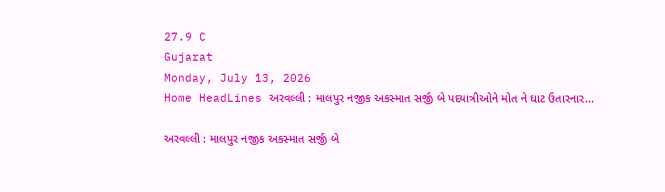27.9 C
Gujarat
Monday, July 13, 2026
Home HeadLines અરવલ્લી : માલપુર નજીક અકસ્માત સર્જી બે પદયાત્રીઓને મોત ને ઘાટ ઉતારનાર...

અરવલ્લી : માલપુર નજીક અકસ્માત સર્જી બે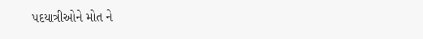પદયાત્રીઓને મોત ને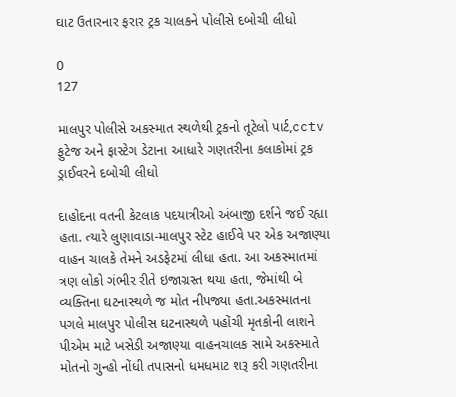ઘાટ ઉતારનાર ફરાર ટ્રક ચાલકને પોલીસે દબોચી લીધો

0
127

માલપુર પોલીસે અકસ્માત સ્થળેથી ટ્રકનો તૂટેલો પાર્ટ,cctv ફુટેજ અને ફાસ્ટેગ ડેટાના આધારે ગણતરીના કલાકોમાં ટ્રક ડ્રાઈવરને દબોચી લીધો

દાહોદના વતની કેટલાક પદયાત્રીઓ અંબાજી દર્શને જઈ રહ્યા હતા. ત્યારે લુણાવાડા-માલપુર સ્ટેટ હાઈવે પર એક અજાણ્યા વાહન ચાલકે તેમને અડફેટમાં લીધા હતા. આ અકસ્માતમાં ત્રણ લોકો ગંભીર રીતે ઇજાગ્રસ્ત થયા હતા, જેમાંથી બે વ્યક્તિના ઘટનાસ્થળે જ મોત નીપજ્યા હતા.અકસ્માતના પગલે માલપુર પોલીસ ઘટનાસ્થળે પહોંચી મૃતકોની લાશને પીએમ માટે ખસેડી અજાણ્યા વાહનચાલક સામે અકસ્માતે મોતનો ગુન્હો નોંધી તપાસનો ધમધમાટ શરૂ કરી ગણતરીના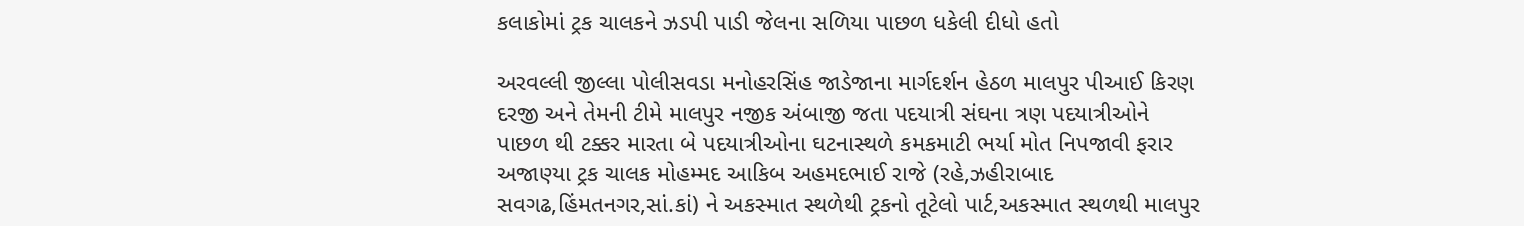કલાકોમાં ટ્રક ચાલકને ઝડપી પાડી જેલના સળિયા પાછળ ધકેલી દીધો હતો

અરવલ્લી જીલ્લા પોલીસવડા મનોહરસિંહ જાડેજાના માર્ગદર્શન હેઠળ માલપુર પીઆઈ કિરણ દરજી અને તેમની ટીમે માલપુર નજીક અંબાજી જતા પદયાત્રી સંઘના ત્રણ પદયાત્રીઓને પાછળ થી ટક્કર મારતા બે પદયાત્રીઓના ઘટનાસ્થળે કમકમાટી ભર્યા મોત નિપજાવી ફરાર અજાણ્યા ટ્રક ચાલક મોહમ્મદ આકિબ અહમદભાઈ રાજે (રહે,ઝહીરાબાદ સવગઢ,હિંમતનગર,સાં.કાં) ને અકસ્માત સ્થળેથી ટ્રકનો તૂટેલો પાર્ટ,અકસ્માત સ્થળથી માલપુર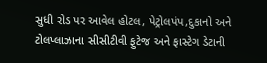સુધી રોડ પર આવેલ હોટલ, પેટ્રોલપંપ,દુકાનો અને ટોલપ્લાઝાના સીસીટીવી ફુટેજ અને ફાસ્ટેગ ડેટાની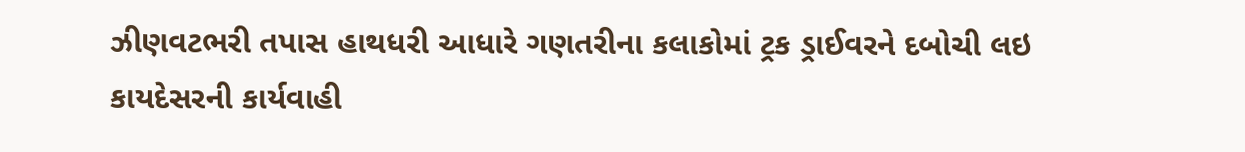ઝીણવટભરી તપાસ હાથધરી આધારે ગણતરીના કલાકોમાં ટ્રક ડ્રાઈવરને દબોચી લઇ કાયદેસરની કાર્યવાહી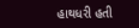હાથધરી હતી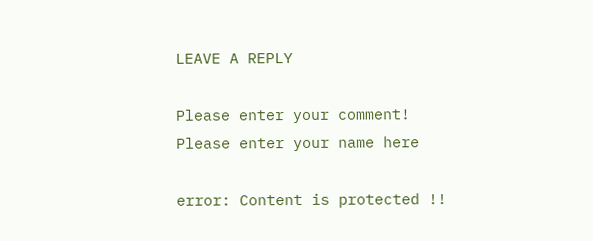LEAVE A REPLY

Please enter your comment!
Please enter your name here

error: Content is protected !!